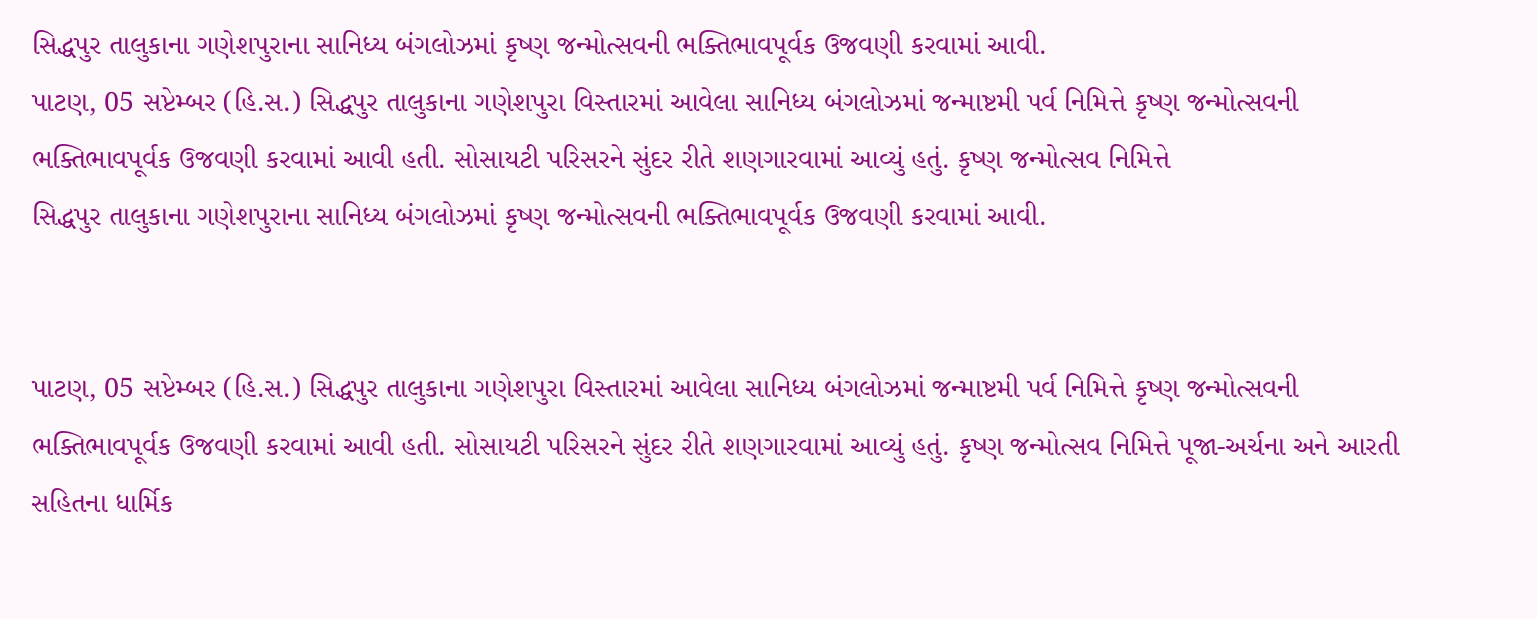સિદ્ધપુર તાલુકાના ગણેશપુરાના સાનિધ્ય બંગલોઝમાં કૃષ્ણ જન્મોત્સવની ભક્તિભાવપૂર્વક ઉજવણી કરવામાં આવી.
પાટણ, 05 સપ્ટેમ્બર (હિ.સ.) સિદ્ધપુર તાલુકાના ગણેશપુરા વિસ્તારમાં આવેલા સાનિધ્ય બંગલોઝમાં જન્માષ્ટમી પર્વ નિમિત્તે કૃષ્ણ જન્મોત્સવની ભક્તિભાવપૂર્વક ઉજવણી કરવામાં આવી હતી. સોસાયટી પરિસરને સુંદર રીતે શણગારવામાં આવ્યું હતું. કૃષ્ણ જન્મોત્સવ નિમિત્તે
સિદ્ધપુર તાલુકાના ગણેશપુરાના સાનિધ્ય બંગલોઝમાં કૃષ્ણ જન્મોત્સવની ભક્તિભાવપૂર્વક ઉજવણી કરવામાં આવી.


પાટણ, 05 સપ્ટેમ્બર (હિ.સ.) સિદ્ધપુર તાલુકાના ગણેશપુરા વિસ્તારમાં આવેલા સાનિધ્ય બંગલોઝમાં જન્માષ્ટમી પર્વ નિમિત્તે કૃષ્ણ જન્મોત્સવની ભક્તિભાવપૂર્વક ઉજવણી કરવામાં આવી હતી. સોસાયટી પરિસરને સુંદર રીતે શણગારવામાં આવ્યું હતું. કૃષ્ણ જન્મોત્સવ નિમિત્તે પૂજા-અર્ચના અને આરતી સહિતના ધાર્મિક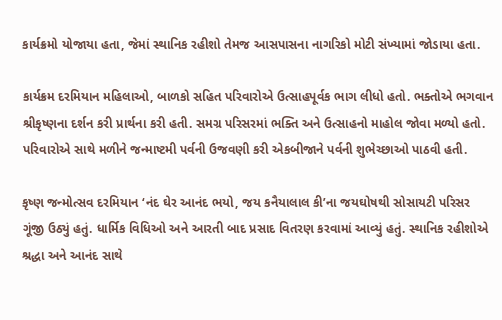કાર્યક્રમો યોજાયા હતા, જેમાં સ્થાનિક રહીશો તેમજ આસપાસના નાગરિકો મોટી સંખ્યામાં જોડાયા હતા.

કાર્યક્રમ દરમિયાન મહિલાઓ, બાળકો સહિત પરિવારોએ ઉત્સાહપૂર્વક ભાગ લીધો હતો. ભક્તોએ ભગવાન શ્રીકૃષ્ણના દર્શન કરી પ્રાર્થના કરી હતી. સમગ્ર પરિસરમાં ભક્તિ અને ઉત્સાહનો માહોલ જોવા મળ્યો હતો. પરિવારોએ સાથે મળીને જન્માષ્ટમી પર્વની ઉજવણી કરી એકબીજાને પર્વની શુભેચ્છાઓ પાઠવી હતી.

કૃષ્ણ જન્મોત્સવ દરમિયાન ‘નંદ ઘેર આનંદ ભયો, જય કનૈયાલાલ કી’ના જયઘોષથી સોસાયટી પરિસર ગૂંજી ઉઠ્યું હતું. ધાર્મિક વિધિઓ અને આરતી બાદ પ્રસાદ વિતરણ કરવામાં આવ્યું હતું. સ્થાનિક રહીશોએ શ્રદ્ધા અને આનંદ સાથે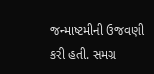જન્માષ્ટમીની ઉજવણી કરી હતી. સમગ્ર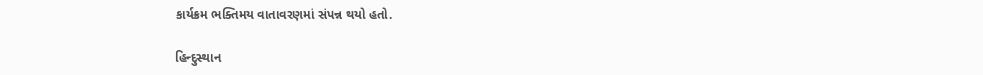કાર્યક્રમ ભક્તિમય વાતાવરણમાં સંપન્ન થયો હતો.

હિન્દુસ્થાન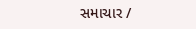સમાચાર /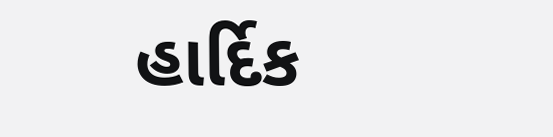હાર્દિક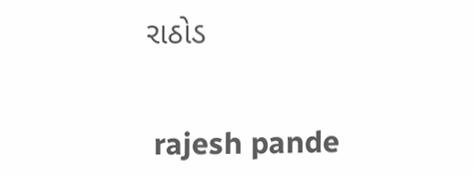રાઠોડ


 rajesh pande